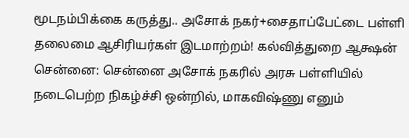மூடநம்பிக்கை கருத்து.. அசோக் நகர்+சைதாப்பேட்டை பள்ளி தலைமை ஆசிரியர்கள் இடமாற்றம்! கல்வித்துறை ஆக்ஷன்
சென்னை: சென்னை அசோக் நகரில் அரசு பள்ளியில் நடைபெற்ற நிகழ்ச்சி ஒன்றில், மாகவிஷ்ணு எனும்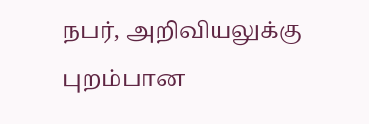நபர், அறிவியலுக்கு புறம்பான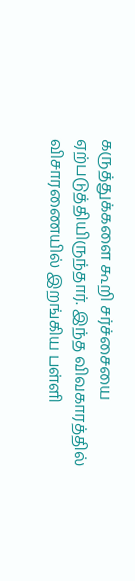கருத்துக்களை கூறி சர்ச்சையை ஏற்படுத்தியிருந்தார். இந்த விவகாரத்தில் விசாரணையில் இறங்கிய பள்ளி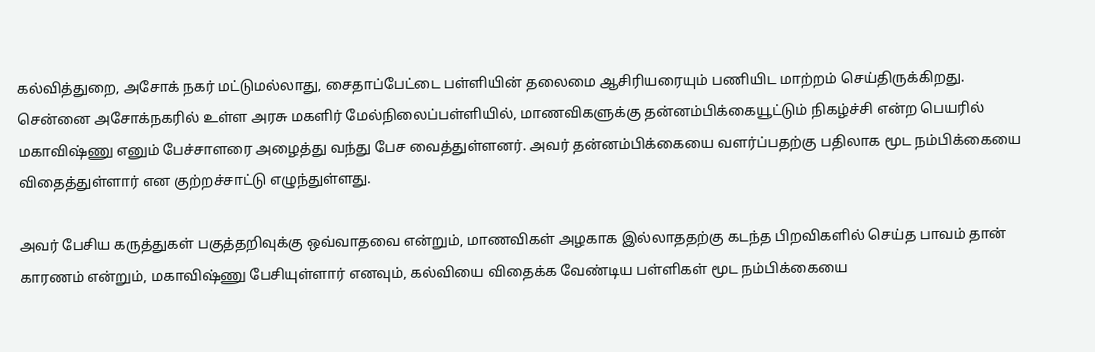கல்வித்துறை, அசோக் நகர் மட்டுமல்லாது, சைதாப்பேட்டை பள்ளியின் தலைமை ஆசிரியரையும் பணியிட மாற்றம் செய்திருக்கிறது.
சென்னை அசோக்நகரில் உள்ள அரசு மகளிர் மேல்நிலைப்பள்ளியில், மாணவிகளுக்கு தன்னம்பிக்கையூட்டும் நிகழ்ச்சி என்ற பெயரில் மகாவிஷ்ணு எனும் பேச்சாளரை அழைத்து வந்து பேச வைத்துள்ளனர். அவர் தன்னம்பிக்கையை வளர்ப்பதற்கு பதிலாக மூட நம்பிக்கையை விதைத்துள்ளார் என குற்றச்சாட்டு எழுந்துள்ளது.

அவர் பேசிய கருத்துகள் பகுத்தறிவுக்கு ஒவ்வாதவை என்றும், மாணவிகள் அழகாக இல்லாததற்கு கடந்த பிறவிகளில் செய்த பாவம் தான் காரணம் என்றும், மகாவிஷ்ணு பேசியுள்ளார் எனவும், கல்வியை விதைக்க வேண்டிய பள்ளிகள் மூட நம்பிக்கையை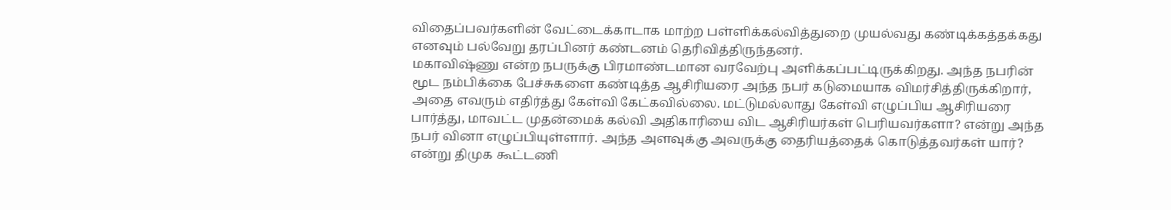விதைப்பவர்களின் வேட்டைக்காடாக மாற்ற பள்ளிக்கல்வித்துறை முயல்வது கண்டிக்கத்தக்கது எனவும் பல்வேறு தரப்பினர் கண்டனம் தெரிவித்திருந்தனர்.
மகாவிஷ்ணு என்ற நபருக்கு பிரமாண்டமான வரவேற்பு அளிக்கப்பட்டிருக்கிறது. அந்த நபரின் மூட நம்பிக்கை பேச்சுகளை கண்டித்த ஆசிரியரை அந்த நபர் கடுமையாக விமர்சித்திருக்கிறார், அதை எவரும் எதிர்த்து கேள்வி கேட்கவில்லை. மட்டுமல்லாது கேள்வி எழுப்பிய ஆசிரியரை பார்த்து, மாவட்ட முதன்மைக் கல்வி அதிகாரியை விட ஆசிரியர்கள் பெரியவர்களா? என்று அந்த நபர் வினா எழுப்பியுள்ளார். அந்த அளவுக்கு அவருக்கு தைரியத்தைக் கொடுத்தவர்கள் யார்? என்று திமுக கூட்டணி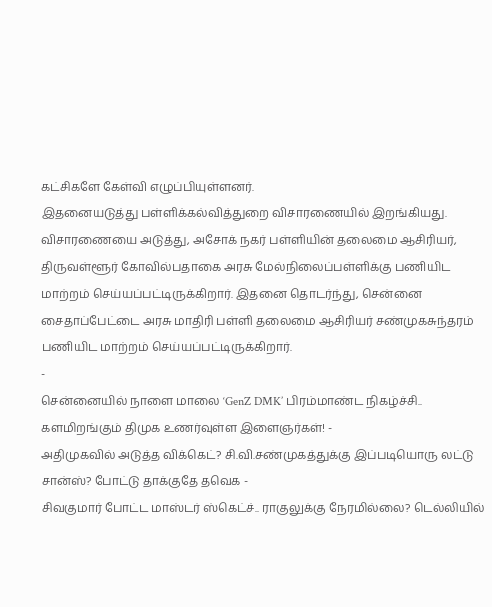கட்சிகளே கேள்வி எழுப்பியுள்ளனர்.
இதனையடுத்து பள்ளிக்கல்வித்துறை விசாரணையில் இறங்கியது. விசாரணையை அடுத்து, அசோக் நகர் பள்ளியின் தலைமை ஆசிரியர், திருவள்ளூர் கோவில்பதாகை அரசு மேல்நிலைப்பள்ளிக்கு பணியிட மாற்றம் செய்யப்பட்டிருக்கிறார். இதனை தொடர்ந்து, சென்னை சைதாப்பேட்டை அரசு மாதிரி பள்ளி தலைமை ஆசிரியர் சண்முகசுந்தரம் பணியிட மாற்றம் செய்யப்பட்டிருக்கிறார்.
-
சென்னையில் நாளை மாலை ‘GenZ DMK’ பிரம்மாண்ட நிகழ்ச்சி.. களமிறங்கும் திமுக உணர்வுள்ள இளைஞர்கள்! -
அதிமுகவில் அடுத்த விக்கெட்? சி.வி.சண்முகத்துக்கு இப்படியொரு லட்டு சான்ஸ்? போட்டு தாக்குதே தவெக -
சிவகுமார் போட்ட மாஸ்டர் ஸ்கெட்ச்.. ராகுலுக்கு நேரமில்லை? டெல்லியில்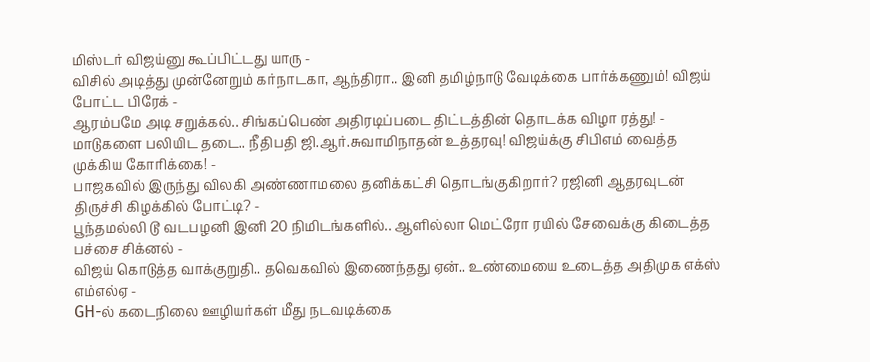மிஸ்டர் விஜய்னு கூப்பிட்டது யாரு -
விசில் அடித்து முன்னேறும் கர்நாடகா, ஆந்திரா.. இனி தமிழ்நாடு வேடிக்கை பார்க்கணும்! விஜய் போட்ட பிரேக் -
ஆரம்பமே அடி சறுக்கல்.. சிங்கப்பெண் அதிரடிப்படை திட்டத்தின் தொடக்க விழா ரத்து! -
மாடுகளை பலியிட தடை.. நீதிபதி ஜி.ஆர்.சுவாமிநாதன் உத்தரவு! விஜய்க்கு சிபிஎம் வைத்த முக்கிய கோரிக்கை! -
பாஜகவில் இருந்து விலகி அண்ணாமலை தனிக்கட்சி தொடங்குகிறார்? ரஜினி ஆதரவுடன் திருச்சி கிழக்கில் போட்டி? -
பூந்தமல்லி டூ வடபழனி இனி 20 நிமிடங்களில்.. ஆளில்லா மெட்ரோ ரயில் சேவைக்கு கிடைத்த பச்சை சிக்னல் -
விஜய் கொடுத்த வாக்குறுதி.. தவெகவில் இணைந்தது ஏன்.. உண்மையை உடைத்த அதிமுக எக்ஸ் எம்எல்ஏ -
GH-ல் கடைநிலை ஊழியர்கள் மீது நடவடிக்கை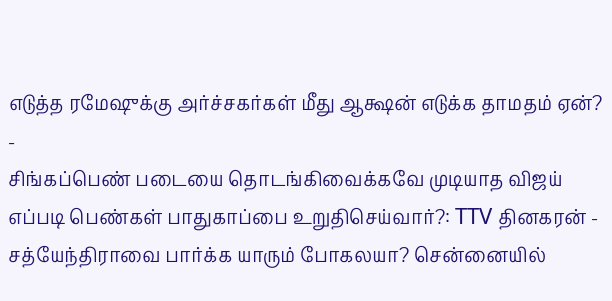எடுத்த ரமேஷுக்கு அர்ச்சகர்கள் மீது ஆக்ஷன் எடுக்க தாமதம் ஏன்? -
சிங்கப்பெண் படையை தொடங்கிவைக்கவே முடியாத விஜய் எப்படி பெண்கள் பாதுகாப்பை உறுதிசெய்வார்?: TTV தினகரன் -
சத்யேந்திராவை பார்க்க யாரும் போகலயா? சென்னையில்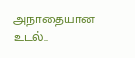அநாதையான உடல்..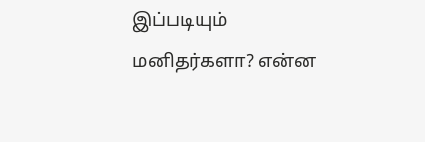இப்படியும் மனிதர்களா? என்ன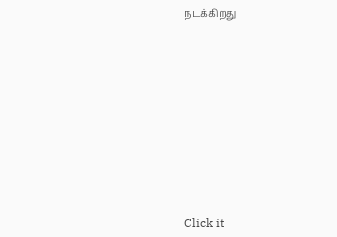நடக்கிறது












Click it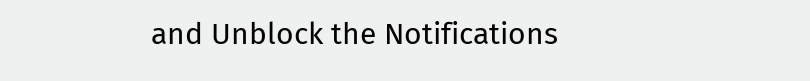and Unblock the Notifications